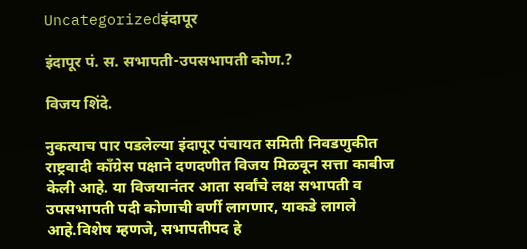Uncategorizedइंदापूर

इंदापूर पं. स. सभापती-उपसभापती कोण.?

विजय शिंदे.

नुकत्याच पार पडलेल्या इंदापूर पंचायत समिती निवडणुकीत राष्ट्रवादी काँग्रेस पक्षाने दणदणीत विजय मिळवून सत्ता काबीज केली आहे. या विजयानंतर आता सर्वांचे लक्ष सभापती व उपसभापती पदी कोणाची वर्णी लागणार, याकडे लागले आहे.विशेष म्हणजे, सभापतीपद हे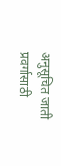अनुसूचित जाती प्रवर्गासाठी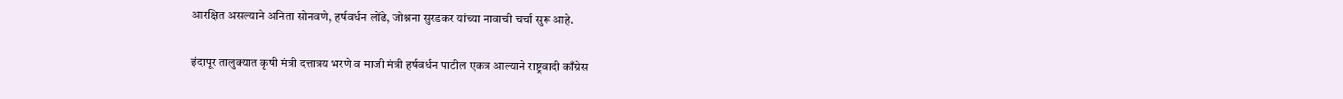आरक्षित असल्याने अनिता सोनवणे, हर्षवर्धन लोंढे, जोश्नना सुरडकर यांच्या नावाची चर्चा सुरू आहे.

इंदापूर तालुक्यात कृषी मंत्री दत्तात्रय भरणे व माजी मंत्री हर्षवर्धन पाटील एकत्र आल्याने राष्ट्रवादी काँग्रेस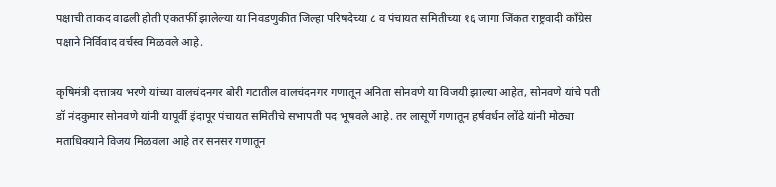पक्षाची ताकद वाढली होती एकतर्फी झालेल्या या निवडणुकीत जिल्हा परिषदेच्या ८ व पंचायत समितीच्या १६ जागा जिंकत राष्ट्रवादी काँग्रेस पक्षाने निर्विवाद वर्चस्व मिळवले आहे.

कृषिमंत्री दत्तात्रय भरणे यांच्या वालचंदनगर बोरी गटातील वालचंदनगर गणातून अनिता सोनवणे या विजयी झाल्या आहेत, सोनवणे यांचे पती डॉ नंदकुमार सोनवणे यांनी यापूर्वी इंदापूर पंचायत समितीचे सभापती पद भूषवले आहे. तर लासूर्णे गणातून हर्षवर्धन लोंढे यांनी मोठ्या मताधिक्याने विजय मिळवला आहे तर सनसर गणातून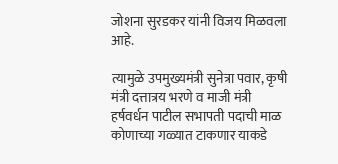जोशना सुरडकर यांनी विजय मिळवला आहे.

त्यामुळे उपमुख्यमंत्री सुनेत्रा पवार, कृषी मंत्री दत्तात्रय भरणे व माजी मंत्री हर्षवर्धन पाटील सभापती पदाची माळ कोणाच्या गळ्यात टाकणार याकडे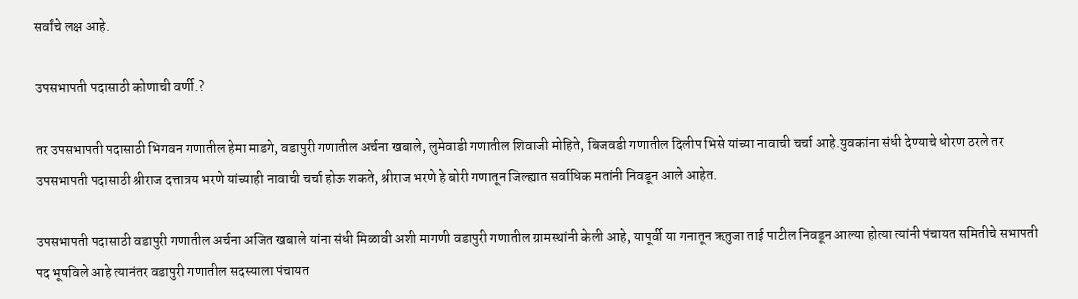सर्वांचे लक्ष आहे.

उपसभापती पदासाठी कोणाची वर्णी.?

तर उपसभापती पदासाठी भिगवन गणातील हेमा माडगे, वडापुरी गणातील अर्चना खबाले, लुमेवाडी गणातील शिवाजी मोहिते, बिजवडी गणातील दिलीप भिसे यांच्या नावाची चर्चा आहे.युवकांना संधी देण्याचे धोरण ठरले तर उपसभापती पदासाठी श्रीराज दत्तात्रय भरणे यांच्याही नावाची चर्चा होऊ शकते, श्रीराज भरणे हे बोरी गणातून जिल्ह्यात सर्वाधिक मतांनी निवडून आले आहेत.

उपसभापती पदासाठी वडापुरी गणातील अर्चना अजित खबाले यांना संधी मिळावी अशी मागणी वडापुरी गणातील ग्रामस्थांनी केली आहे, यापूर्वी या गनातून ऋतुजा ताई पाटील निवडून आल्या होत्या त्यांनी पंचायत समितीचे सभापती पद भूषविले आहे त्यानंतर वडापुरी गणातील सदस्याला पंचायत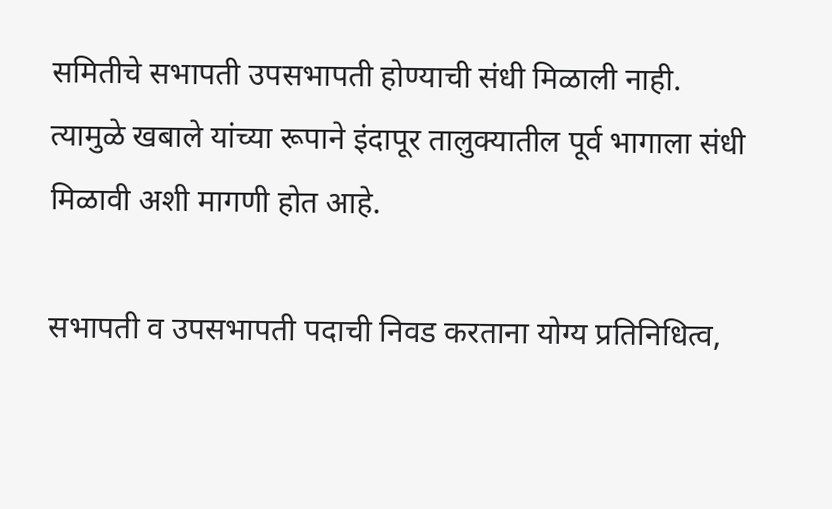समितीचे सभापती उपसभापती होण्याची संधी मिळाली नाही. त्यामुळे खबाले यांच्या रूपाने इंदापूर तालुक्यातील पूर्व भागाला संधी मिळावी अशी मागणी होत आहे.

सभापती व उपसभापती पदाची निवड करताना योग्य प्रतिनिधित्व,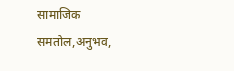सामाजिक समतोल,अनुभव,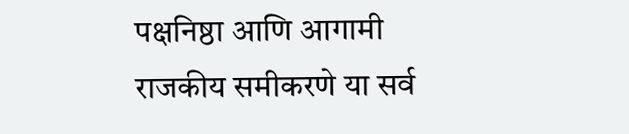पक्षनिष्ठा आणि आगामी राजकीय समीकरणे या सर्व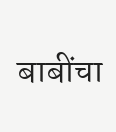बाबींचा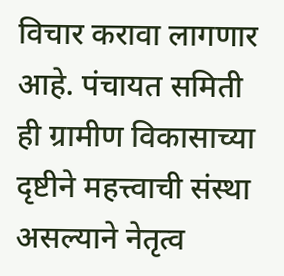विचार करावा लागणार आहे. पंचायत समिती ही ग्रामीण विकासाच्या दृष्टीने महत्त्वाची संस्था असल्याने नेतृत्व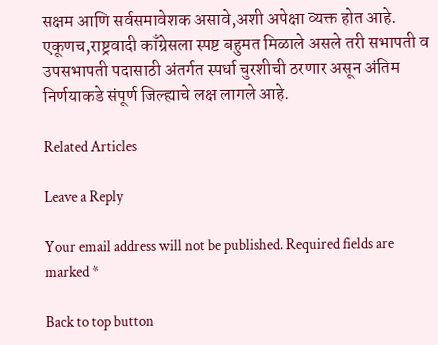सक्षम आणि सर्वसमावेशक असावे,अशी अपेक्षा व्यक्त होत आहे. एकूणच,राष्ट्रवादी काँग्रेसला स्पष्ट बहुमत मिळाले असले तरी सभापती व उपसभापती पदासाठी अंतर्गत स्पर्धा चुरशीची ठरणार असून अंतिम निर्णयाकडे संपूर्ण जिल्ह्याचे लक्ष लागले आहे.

Related Articles

Leave a Reply

Your email address will not be published. Required fields are marked *

Back to top button